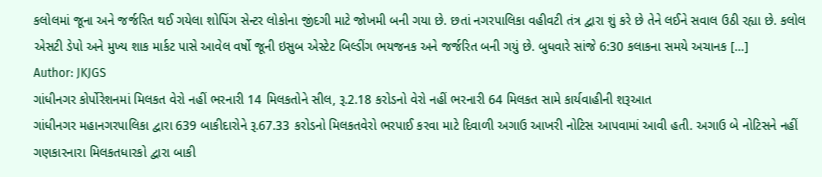કલોલમાં જૂના અને જર્જરિત થઈ ગયેલા શોપિંગ સેન્ટર લોકોના જીંદગી માટે જોખમી બની ગયા છે. છતાં નગરપાલિકા વહીવટી તંત્ર દ્વારા શું કરે છે તેને લઈને સવાલ ઉઠી રહ્યા છે. કલોલ એસટી ડેપો અને મુખ્ય શાક માર્કટ પાસે આવેલ વર્ષો જૂની ઇસુબ એસ્ટેટ બિલ્ડીંગ ભયજનક અને જર્જરિત બની ગયું છે. બુધવારે સાંજે 6:30 કલાકના સમયે અચાનક […]
Author: JKJGS
ગાંધીનગર કોર્પોરેશનમાં મિલકત વેરો નહીં ભરનારી 14 મિલકતોને સીલ, રૂ.2.18 કરોડનો વેરો નહીં ભરનારી 64 મિલકત સામે કાર્યવાહીની શરૂઆત
ગાંધીનગર મહાનગરપાલિકા દ્વારા 639 બાકીદારોને રૂ.67.33 કરોડનો મિલકતવેરો ભરપાઈ કરવા માટે દિવાળી અગાઉ આખરી નોટિસ આપવામાં આવી હતી. અગાઉ બે નોટિસને નહીં ગણકારનારા મિલકતધારકો દ્વારા બાકી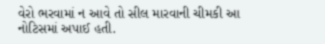વેરો ભરવામાં ન આવે તો સીલ મારવાની ચીમકી આ નોટિસમાં અપાઈ હતી.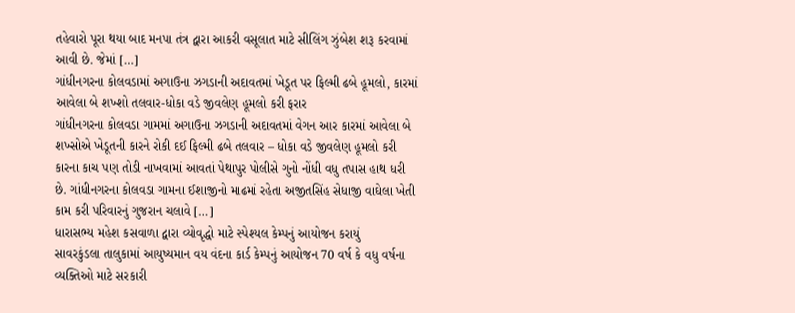તહેવારો પૂરા થયા બાદ મનપા તંત્ર દ્વારા આકરી વસૂલાત માટે સીલિંગ ઝુંબેશ શરૂ કરવામાં આવી છે. જેમાં […]
ગાંધીનગરના કોલવડામાં અગાઉના ઝગડાની અદાવતમાં ખેડૂત પર ફિલ્મી ઢબે હૂમલો, કારમાં આવેલા બે શખ્શો તલવાર-ધોકા વડે જીવલેણ હૂમલો કરી ફરાર
ગાંધીનગરના કોલવડા ગામમાં અગાઉના ઝગડાની અદાવતમાં વેગન આર કારમાં આવેલા બે શખ્સોએ ખેડૂતની કારને રોકી દઈ ફિલ્મી ઢબે તલવાર – ધોકા વડે જીવલેણ હૂમલો કરી કારના કાચ પણ તોડી નાખવામાં આવતાં પેથાપુર પોલીસે ગુનો નોંધી વધુ તપાસ હાથ ધરી છે. ગાંધીનગરના કોલવડા ગામના ઈશાજીનો માઢમાં રહેતા અજીતસિંહ સેધાજી વાઘેલા ખેતી કામ કરી પરિવારનું ગુજરાન ચલાવે […]
ધારાસભ્ય મહેશ કસવાળા દ્વારા વ્યોવૃદ્ધો માટે સ્પેશ્યલ કેમ્પનું આયોજન કરાયું
સાવરકુંડલા તાલુકામાં આયુષ્યમાન વય વંદના કાર્ડ કેમ્પનું આયોજન 70 વર્ષ કે વધુ વર્ષના વ્યક્તિઓ માટે સરકારી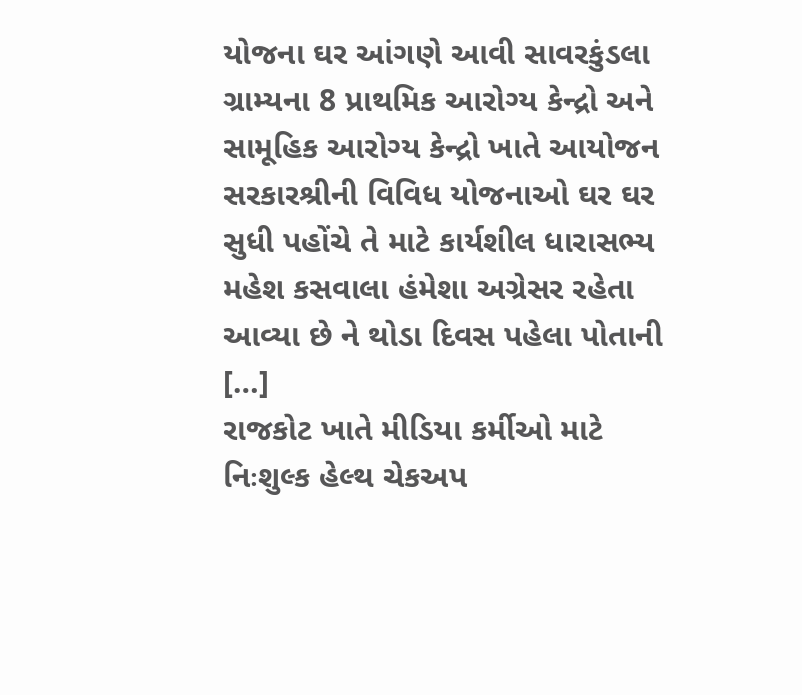યોજના ઘર આંગણે આવી સાવરકુંડલા ગ્રામ્યના 8 પ્રાથમિક આરોગ્ય કેન્દ્રો અને સામૂહિક આરોગ્ય કેન્દ્રો ખાતે આયોજન સરકારશ્રીની વિવિધ યોજનાઓ ઘર ઘર સુધી પહોંચે તે માટે કાર્યશીલ ધારાસભ્ય મહેશ કસવાલા હંમેશા અગ્રેસર રહેતા આવ્યા છે ને થોડા દિવસ પહેલા પોતાની […]
રાજકોટ ખાતે મીડિયા કર્મીઓ માટે નિઃશુલ્ક હેલ્થ ચેકઅપ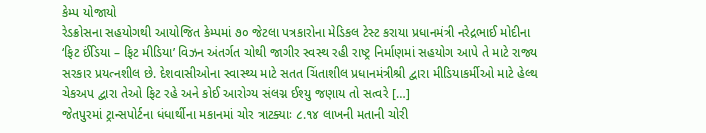કેમ્પ યોજાયો
રેડક્રોસના સહયોગથી આયોજિત કેમ્પમાં ૭૦ જેટલા પત્રકારોના મેડિકલ ટેસ્ટ કરાયા પ્રધાનમંત્રી નરેદ્રભાઈ મોદીના ‘ફિટ ઈંડિયા – ફિટ મીડિયા’ વિઝન અંતર્ગત ચોથી જાગીર સ્વસ્થ રહી રાષ્ટ્ર નિર્માણમાં સહયોગ આપે તે માટે રાજ્ય સરકાર પ્રયત્નશીલ છે. દેશવાસીઓના સ્વાસ્થ્ય માટે સતત ચિંતાશીલ પ્રધાનમંત્રીશ્રી દ્વારા મીડિયાકર્મીઓ માટે હેલ્થ ચેકઅપ દ્વારા તેઓ ફિટ રહે અને કોઈ આરોગ્ય સંલગ્ન ઈશ્યુ જણાય તો સત્વરે […]
જેતપુરમાં ટ્રાન્સપોર્ટના ધંધાર્થીના મકાનમાં ચોર ત્રાટક્યાઃ ૮.૧૪ લાખની મતાની ચોરી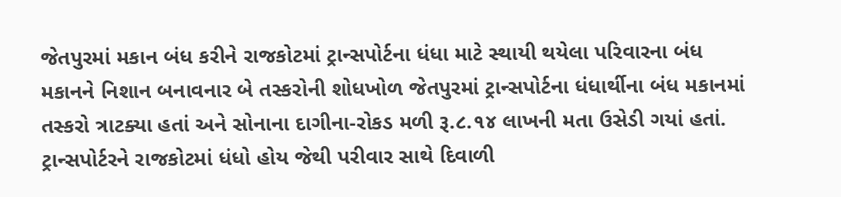જેતપુરમાં મકાન બંધ કરીને રાજકોટમાં ટ્રાન્સપોર્ટના ધંધા માટે સ્થાયી થયેલા પરિવારના બંધ મકાનને નિશાન બનાવનાર બે તસ્કરોની શોધખોળ જેતપુરમાં ટ્રાન્સપોર્ટના ધંધાર્થીના બંધ મકાનમાં તસ્કરો ત્રાટક્યા હતાં અને સોનાના દાગીના-રોકડ મળી રૂ.૮.૧૪ લાખની મતા ઉસેડી ગયાં હતાં. ટ્રાન્સપોર્ટરને રાજકોટમાં ધંધો હોય જેથી પરીવાર સાથે દિવાળી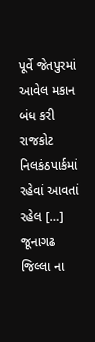પૂર્વે જેતપુરમાં આવેલ મકાન બંધ કરી રાજકોટ નિલકંઠપાર્કમાં રહેવાં આવતાં રહેલ […]
જૂનાગઢ જિલ્લા ના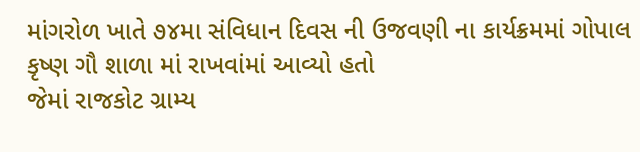માંગરોળ ખાતે ૭૪મા સંવિધાન દિવસ ની ઉજવણી ના કાર્યક્રમમાં ગોપાલ કૃષ્ણ ગૌ શાળા માં રાખવાંમાં આવ્યો હતો
જેમાં રાજકોટ ગ્રામ્ય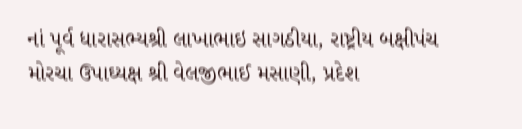નાં પૂર્વ ધારાસભ્યશ્રી લાખાભાઇ સાગઠીયા, રાષ્ટ્રીય બક્ષીપંચ મોરચા ઉપાઘ્યક્ષ શ્રી વેલજીભાઈ મસાણી, પ્રદેશ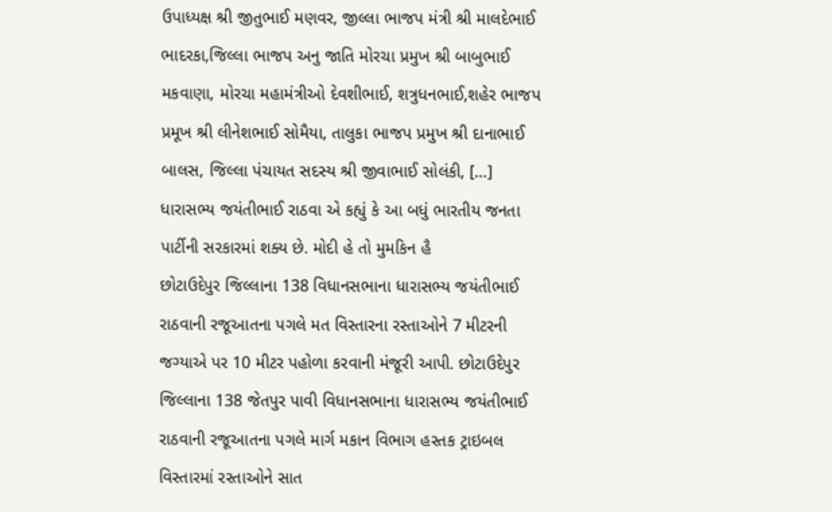ઉપાધ્યક્ષ શ્રી જીતુભાઈ મણવર, જીલ્લા ભાજપ મંત્રી શ્રી માલદેભાઈ ભાદરકા,જિલ્લા ભાજપ અનુ જાતિ મોરચા પ્રમુખ શ્રી બાબુભાઈ મકવાણા, મોરચા મહામંત્રીઓ દેવશીભાઈ, શત્રુધનભાઈ,શહેર ભાજપ પ્રમૂખ શ્રી લીનેશભાઈ સોમૈયા, તાલુકા ભાજપ પ્રમુખ શ્રી દાનાભાઈ બાલસ, જિલ્લા પંચાયત સદસ્ય શ્રી જીવાભાઈ સોલંકી, […]
ધારાસભ્ય જયંતીભાઈ રાઠવા એ કહ્યું કે આ બધું ભારતીય જનતા પાર્ટીની સરકારમાં શક્ય છે. મોદી હે તો મુમકિન હૈ
છોટાઉદેપુર જિલ્લાના 138 વિધાનસભાના ધારાસભ્ય જયંતીભાઈ રાઠવાની રજૂઆતના પગલે મત વિસ્તારના રસ્તાઓને 7 મીટરની જગ્યાએ પર 10 મીટર પહોળા કરવાની મંજૂરી આપી. છોટાઉદેપુર જિલ્લાના 138 જેતપુર પાવી વિધાનસભાના ધારાસભ્ય જયંતીભાઈ રાઠવાની રજૂઆતના પગલે માર્ગ મકાન વિભાગ હસ્તક ટ્રાઇબલ વિસ્તારમાં રસ્તાઓને સાત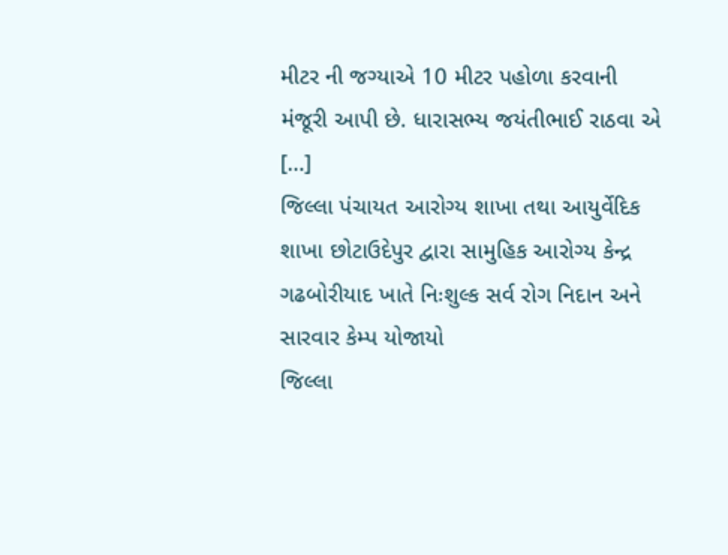મીટર ની જગ્યાએ 10 મીટર પહોળા કરવાની મંજૂરી આપી છે. ધારાસભ્ય જયંતીભાઈ રાઠવા એ […]
જિલ્લા પંચાયત આરોગ્ય શાખા તથા આયુર્વેદિક શાખા છોટાઉદેપુર દ્વારા સામુહિક આરોગ્ય કેન્દ્ર ગઢબોરીયાદ ખાતે નિઃશુલ્ક સર્વ રોગ નિદાન અને સારવાર કેમ્પ યોજાયો
જિલ્લા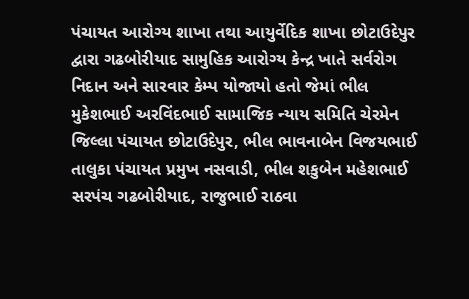પંચાયત આરોગ્ય શાખા તથા આયુર્વેદિક શાખા છોટાઉદેપુર દ્વારા ગઢબોરીયાદ સામુહિક આરોગ્ય કેન્દ્ર ખાતે સર્વરોગ નિદાન અને સારવાર કેમ્પ યોજાયો હતો જેમાં ભીલ મુકેશભાઈ અરવિંદભાઈ સામાજિક ન્યાય સમિતિ ચેરમેન જિલ્લા પંચાયત છોટાઉદેપુર, ભીલ ભાવનાબેન વિજયભાઈ તાલુકા પંચાયત પ્રમુખ નસવાડી, ભીલ શકુબેન મહેશભાઈ સરપંચ ગઢબોરીયાદ, રાજુભાઈ રાઠવા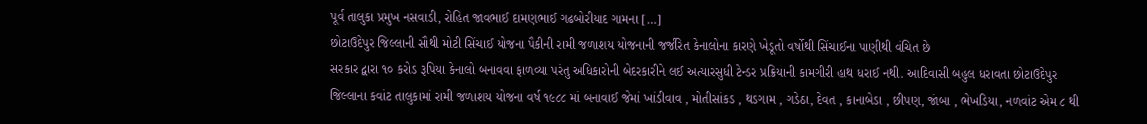પૂર્વ તાલુકા પ્રમુખ નસવાડી, રોહિત જાવભાઈ દામણભાઈ ગઢબોરીયાદ ગામના […]
છોટાઉદેપુર જિલ્લાની સૌથી મોટી સિંચાઈ યોજના પૈકીની રામી જળાશય યોજનાની જર્જરિત કેનાલોના કારણે ખેડૂતો વર્ષોથી સિંચાઈના પાણીથી વંચિત છે
સરકાર દ્વારા ૧૦ કરોડ રૂપિયા કેનાલો બનાવવા ફાળવ્યા પરંતુ અધિકારોની બેદરકારીને લઈ અત્યારસુધી ટેન્ડર પ્રક્રિયાની કામગીરી હાથ ધરાઈ નથી. આદિવાસી બહુલ ધરાવતા છોટાઉદેપુર જિલ્લાના કવાંટ તાલુકામાં રામી જળાશય યોજના વર્ષ ૧૯૮૮ માં બનાવાઈ જેમાં ખાંડીવાવ , મોતીસાંકડ , થડગામ , ગડેઠા, દેવત , કાનાબેડા , છીપણ, જાંબા , ભેખડિયા, નળવાંટ એમ ૮ થી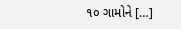૧૦ ગામોને […]